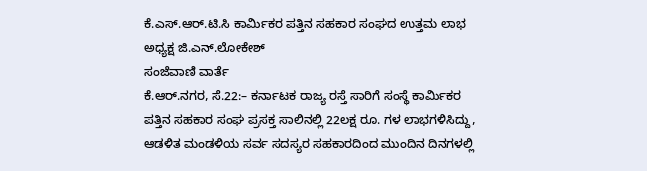ಕೆ.ಎಸ್.ಆರ್.ಟಿ.ಸಿ ಕಾರ್ಮಿಕರ ಪತ್ತಿನ ಸಹಕಾರ ಸಂಘದ ಉತ್ತಮ ಲಾಭ ಅಧ್ಯಕ್ಷ ಜಿ.ಎನ್.ಲೋಕೇಶ್
ಸಂಜೆವಾಣಿ ವಾರ್ತೆ
ಕೆ.ಆರ್.ನಗರ, ಸೆ.22:– ಕರ್ನಾಟಕ ರಾಜ್ಯ ರಸ್ತೆ ಸಾರಿಗೆ ಸಂಸ್ಥೆ ಕಾರ್ಮಿಕರ ಪತ್ತಿನ ಸಹಕಾರ ಸಂಘ ಪ್ರಸಕ್ತ ಸಾಲಿನಲ್ಲಿ 22ಲಕ್ಷ ರೂ. ಗಳ ಲಾಭಗಳಿಸಿದ್ದು, ಆಡಳಿತ ಮಂಡಳಿಯ ಸರ್ವ ಸದಸ್ಯರ ಸಹಕಾರದಿಂದ ಮುಂದಿನ ದಿನಗಳಲ್ಲಿ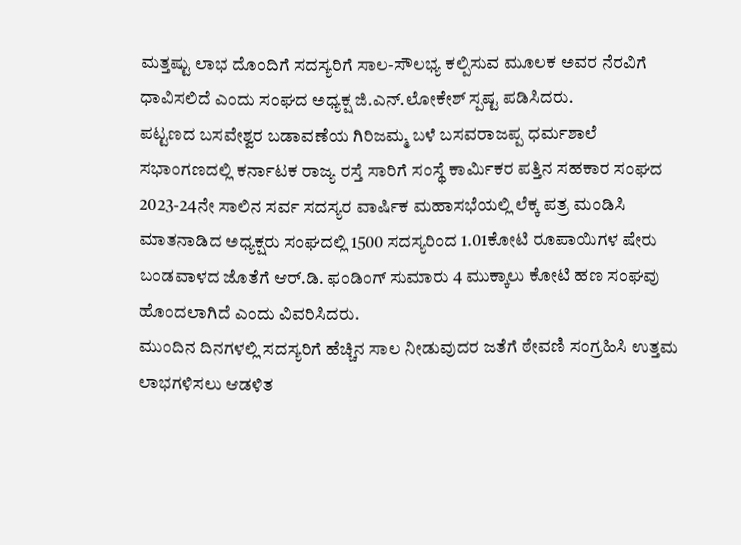ಮತ್ತಷ್ಟು ಲಾಭ ದೊಂದಿಗೆ ಸದಸ್ಯರಿಗೆ ಸಾಲ-ಸೌಲಭ್ಯ ಕಲ್ಪಿಸುವ ಮೂಲಕ ಅವರ ನೆರವಿಗೆ ಧಾವಿಸಲಿದೆ ಎಂದು ಸಂಘದ ಅಧ್ಯಕ್ಷ ಜಿ.ಎನ್.ಲೋಕೇಶ್ ಸ್ಪಷ್ಟ ಪಡಿಸಿದರು.
ಪಟ್ಟಣದ ಬಸವೇಶ್ವರ ಬಡಾವಣೆಯ ಗಿರಿಜಮ್ಮ ಬಳೆ ಬಸವರಾಜಪ್ಪ ಧರ್ಮಶಾಲೆ ಸಭಾಂಗಣದಲ್ಲಿ ಕರ್ನಾಟಕ ರಾಜ್ಯ ರಸ್ತೆ ಸಾರಿಗೆ ಸಂಸ್ಥೆ ಕಾರ್ಮಿಕರ ಪತ್ತಿನ ಸಹಕಾರ ಸಂಘದ 2023-24ನೇ ಸಾಲಿನ ಸರ್ವ ಸದಸ್ಯರ ವಾರ್ಷಿಕ ಮಹಾಸಭೆಯಲ್ಲಿ ಲೆಕ್ಕ ಪತ್ರ ಮಂಡಿಸಿ ಮಾತನಾಡಿದ ಅಧ್ಯಕ್ಷರು ಸಂಘದಲ್ಲಿ 1500 ಸದಸ್ಯರಿಂದ 1.01ಕೋಟಿ ರೂಪಾಯಿಗಳ ಷೇರು ಬಂಡವಾಳದ ಜೊತೆಗೆ ಆರ್.ಡಿ. ಫಂಡಿಂಗ್ ಸುಮಾರು 4 ಮುಕ್ಕಾಲು ಕೋಟಿ ಹಣ ಸಂಘವು ಹೊಂದಲಾಗಿದೆ ಎಂದು ವಿವರಿಸಿದರು.
ಮುಂದಿನ ದಿನಗಳಲ್ಲಿ ಸದಸ್ಯರಿಗೆ ಹೆಚ್ಚಿನ ಸಾಲ ನೀಡುವುದರ ಜತೆಗೆ ಠೇವಣಿ ಸಂಗ್ರಹಿಸಿ ಉತ್ತಮ ಲಾಭಗಳಿಸಲು ಆಡಳಿತ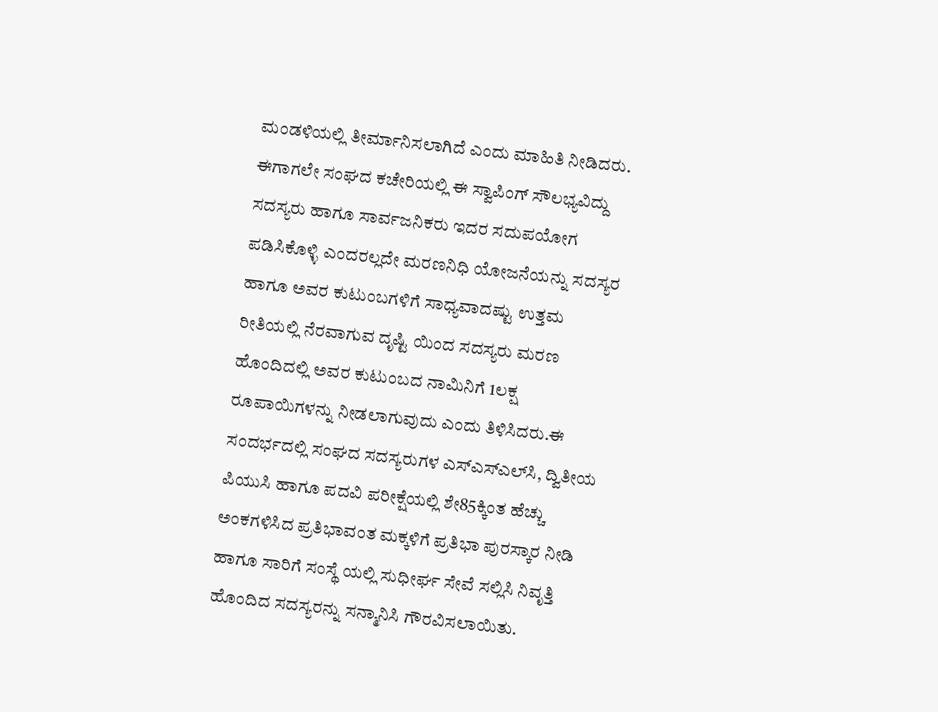ಮಂಡಳಿಯಲ್ಲಿ ತೀರ್ಮಾನಿಸಲಾಗಿದೆ ಎಂದು ಮಾಹಿತಿ ನೀಡಿದರು.
ಈಗಾಗಲೇ ಸಂಘದ ಕಚೇರಿಯಲ್ಲಿ ಈ ಸ್ವಾಪಿಂಗ್ ಸೌಲಭ್ಯವಿದ್ದು ಸದಸ್ಯರು ಹಾಗೂ ಸಾರ್ವಜನಿಕರು ಇದರ ಸದುಪಯೋಗ ಪಡಿಸಿಕೊಳ್ಳಿ ಎಂದರಲ್ಲದೇ ಮರಣನಿಧಿ ಯೋಜನೆಯನ್ನು ಸದಸ್ಯರ ಹಾಗೂ ಅವರ ಕುಟುಂಬಗಳಿಗೆ ಸಾಧ್ಯವಾದಷ್ಟು ಉತ್ತಮ ರೀತಿಯಲ್ಲಿ ನೆರವಾಗುವ ದೃಷ್ಟಿ ಯಿಂದ ಸದಸ್ಯರು ಮರಣ ಹೊಂದಿದಲ್ಲಿ ಅವರ ಕುಟುಂಬದ ನಾಮಿನಿಗೆ 1ಲಕ್ಷ ರೂಪಾಯಿಗಳನ್ನು ನೀಡಲಾಗುವುದು ಎಂದು ತಿಳಿಸಿದರು.ಈ ಸಂದರ್ಭದಲ್ಲಿ ಸಂಘದ ಸದಸ್ಯರುಗಳ ಎಸ್‍ಎಸ್‍ಎಲ್‍ಸಿ, ದ್ವಿತೀಯ ಪಿಯುಸಿ ಹಾಗೂ ಪದವಿ ಪರೀಕ್ಷೆಯಲ್ಲಿ ಶೇ85ಕ್ಕಿಂತ ಹೆಚ್ಚು ಅಂಕಗಳಿಸಿದ ಪ್ರತಿಭಾವಂತ ಮಕ್ಕಳಿಗೆ ಪ್ರತಿಭಾ ಪುರಸ್ಕಾರ ನೀಡಿ ಹಾಗೂ ಸಾರಿಗೆ ಸಂಸ್ಥೆ ಯಲ್ಲಿ ಸುಧೀರ್ಘ ಸೇವೆ ಸಲ್ಲಿಸಿ ನಿವೃತ್ತಿ ಹೊಂದಿದ ಸದಸ್ಯರನ್ನು ಸನ್ಮಾನಿಸಿ ಗೌರವಿಸಲಾಯಿತು.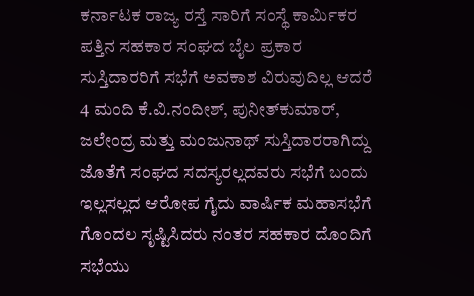ಕರ್ನಾಟಕ ರಾಜ್ಯ ರಸ್ತೆ ಸಾರಿಗೆ ಸಂಸ್ಥೆ ಕಾರ್ಮಿಕರ ಪತ್ತಿನ ಸಹಕಾರ ಸಂಘದ ಬೈಲ ಪ್ರಕಾರ ಸುಸ್ತಿದಾರರಿಗೆ ಸಭೆಗೆ ಅವಕಾಶ ವಿರುವುದಿಲ್ಲ ಆದರೆ 4 ಮಂದಿ ಕೆ.ವಿ.ನಂದೀಶ್, ಪುನೀತ್‍ಕುಮಾರ್, ಜಲೇಂದ್ರ ಮತ್ತು ಮಂಜುನಾಥ್ ಸುಸ್ತಿದಾರರಾಗಿದ್ದು ಜೊತೆಗೆ ಸಂಘದ ಸದಸ್ಯರಲ್ಲದವರು ಸಭೆಗೆ ಬಂದು ಇಲ್ಲಸಲ್ಲದ ಆರೋಪ ಗೈದು ವಾರ್ಷಿಕ ಮಹಾಸಭೆಗೆ ಗೊಂದಲ ಸೃಷ್ಟಿಸಿದರು ನಂತರ ಸಹಕಾರ ದೊಂದಿಗೆ ಸಭೆಯು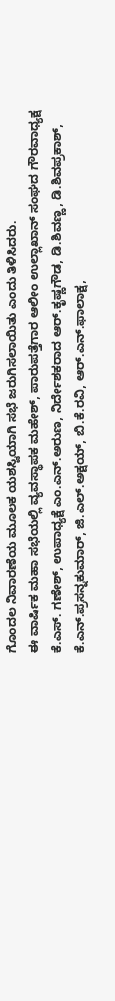ಗೊಂದಲ ನಿವಾರಣೆಯ ಮೂಲಕ ಯಶಸ್ವಿಯಾಗಿ ಸಭೆ ಜರುಗಿಸಲಾಯಿತು ಎಂದು ತಿಳಿಸಿದರು.
ಈ ವಾರ್ಷಿಕ ಮಹಾ ಸಭೆಯಲ್ಲಿ ವ್ಯವಸ್ಥಾಪಕ ಮಹೇಶ್, ಪಾರುಪತ್ತೆಗಾರ ಆಲೀಂ ಉಲ್ಲಾಖಾನ್ ಸಂಘದ ಗೌರವಾಧ್ಯಕ್ಷ ಕೆ.ಎಸ್. ಗಣೇಶ್, ಉಪಾಧ್ಯಕ್ಷೆ ಎಂ.ಎನ್.ಅರುಣ, ನಿರ್ದೇಶಕರಾದ ಆರ್.ಕೃಷ್ಣಗೌಡ, ಡಿ.ಶಿವಣ್ಣ, ಡಿ.ಶಿವಪ್ರಕಾಶ್, ಕೆ.ಎನ್.ಪ್ರಸನ್ನಕುಮಾರ್, ಜಿ.ಎಲ್.ಅಕ್ಷಯ್, ಬಿ.ಕೆ.ರವಿ, ಆರ್.ಎನ್.ಫಾಲಾಕ್ಷ,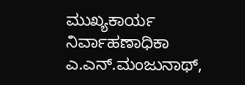ಮುಖ್ಯಕಾರ್ಯ ನಿರ್ವಾಹಣಾಧಿಕಾ ಎ.ಎನ್.ಮಂಜುನಾಥ್,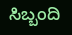ಸಿಬ್ಬಂದಿ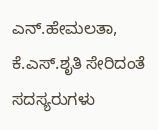ಎನ್.ಹೇಮಲತಾ, ಕೆ.ಎಸ್.ಶೃತಿ ಸೇರಿದಂತೆ ಸದಸ್ಯರುಗಳು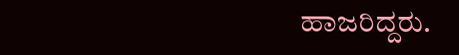ಹಾಜರಿದ್ದರು.